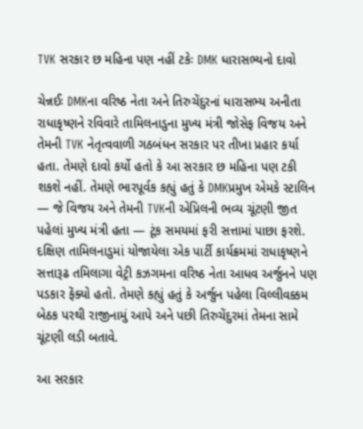TVK સરકાર છ મહિના પણ નહીં ટકેઃ DMK ધારાસભ્યનો દાવો

ચેન્નઈઃ DMKના વરિષ્ઠ નેતા અને તિરુચેંદુરનાં ધારાસભ્ય અનીતા રાધાકૃષ્ણને રવિવારે તામિલનાડુના મુખ્ય મંત્રી જોસેફ વિજય અને તેમની TVK નેતૃત્વવાળી ગઠબંધન સરકાર પર તીખા પ્રહાર કર્યા હતા. તેમણે દાવો કર્યો હતો કે આ સરકાર છ મહિના પણ ટકી શકશે નહીં. તેમણે ભારપૂર્વક કહ્યું હતું કે DMKપ્રમુખ એમકે સ્ટાલિન — જે વિજય અને તેમની TVKની એપ્રિલની ભવ્ય ચૂંટણી જીત પહેલાં મુખ્ય મંત્રી હતા — ટૂંક સમયમાં ફરી સત્તામાં પાછા ફરશે. દક્ષિણ તામિલનાડુમાં યોજાયેલા એક પાર્ટી કાર્યક્રમમાં રાધાકૃષ્ણને સત્તારૂઢ તમિલાગા વેટ્રી કઝગમના વરિષ્ઠ નેતા આધવ અર્જુનને પણ પડકાર ફેંક્યો હતો. તેમણે કહ્યું હતું કે અર્જુન પહેલા વિલ્લીવક્કમ બેઠક પરથી રાજીનામું આપે અને પછી તિરુચેંદુરમાં તેમના સામે ચૂંટણી લડી બતાવે.

આ સરકાર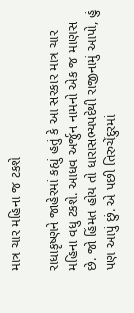માત્ર ચાર મહિના જ ટકશે

રાધાકૃષ્ણને જાહેરમાં કહ્યું હતું કે આ સરકાર માત્ર ચાર મહિના વધુ ટકશે. આધવ અર્જુન નામનો એક જ માણસ છે. જો હિંમત હોય તો ધારાસભ્યપદેથી રાજીનામું આપો, હું પણ આપું છું. એ પછી તિરુચેંદુરમાં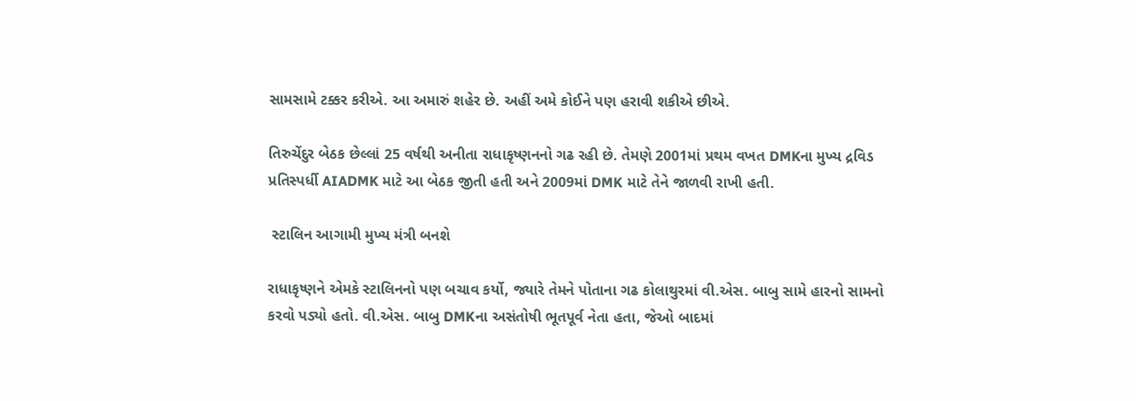સામસામે ટક્કર કરીએ. આ અમારું શહેર છે. અહીં અમે કોઈને પણ હરાવી શકીએ છીએ.

તિરુચેંદુર બેઠક છેલ્લાં 25 વર્ષથી અનીતા રાધાકૃષ્ણનનો ગઢ રહી છે. તેમણે 2001માં પ્રથમ વખત DMKના મુખ્ય દ્રવિડ પ્રતિસ્પર્ધી AIADMK માટે આ બેઠક જીતી હતી અને 2009માં DMK માટે તેને જાળવી રાખી હતી.

 સ્ટાલિન આગામી મુખ્ય મંત્રી બનશે

રાધાકૃષ્ણને એમકે સ્ટાલિનનો પણ બચાવ કર્યો, જ્યારે તેમને પોતાના ગઢ કોલાથુરમાં વી.એસ. બાબુ સામે હારનો સામનો કરવો પડ્યો હતો. વી.એસ. બાબુ DMKના અસંતોષી ભૂતપૂર્વ નેતા હતા, જેઓ બાદમાં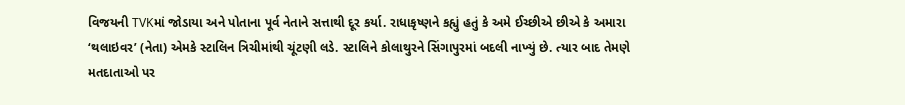વિજયની TVKમાં જોડાયા અને પોતાના પૂર્વ નેતાને સત્તાથી દૂર કર્યા. રાધાકૃષ્ણને કહ્યું હતું કે અમે ઈચ્છીએ છીએ કે અમારા ‘થલાઇવર’ (નેતા) એમકે સ્ટાલિન ત્રિચીમાંથી ચૂંટણી લડે. સ્ટાલિને કોલાથુરને સિંગાપુરમાં બદલી નાખ્યું છે. ત્યાર બાદ તેમણે મતદાતાઓ પર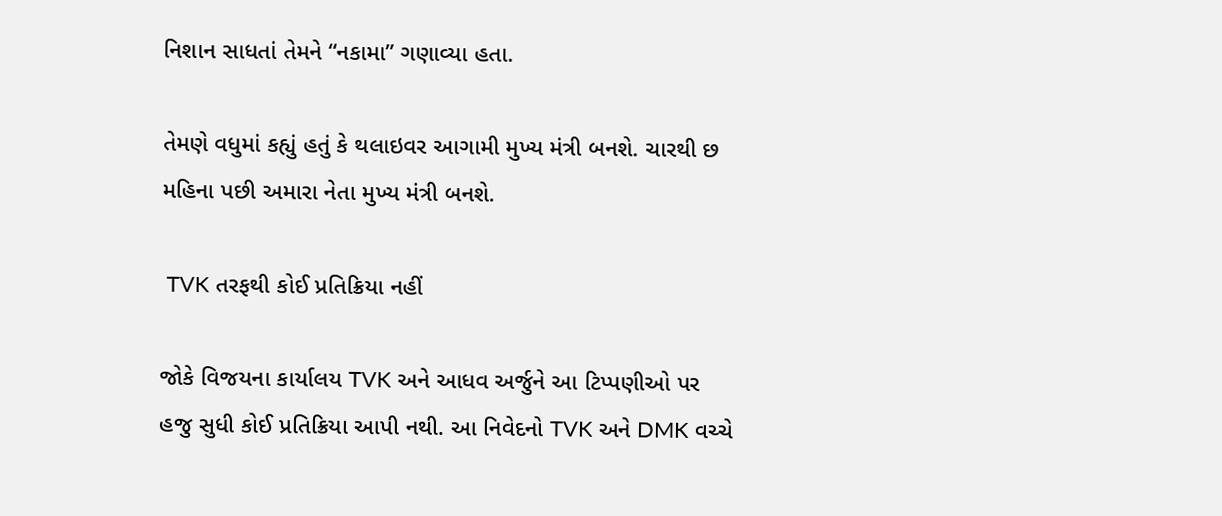નિશાન સાધતાં તેમને “નકામા” ગણાવ્યા હતા.

તેમણે વધુમાં કહ્યું હતું કે થલાઇવર આગામી મુખ્ય મંત્રી બનશે. ચારથી છ મહિના પછી અમારા નેતા મુખ્ય મંત્રી બનશે.

 TVK તરફથી કોઈ પ્રતિક્રિયા નહીં

જોકે વિજયના કાર્યાલય TVK અને આધવ અર્જુને આ ટિપ્પણીઓ પર હજુ સુધી કોઈ પ્રતિક્રિયા આપી નથી. આ નિવેદનો TVK અને DMK વચ્ચે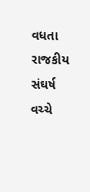વધતા રાજકીય સંઘર્ષ વચ્ચે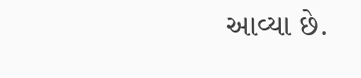આવ્યા છે.